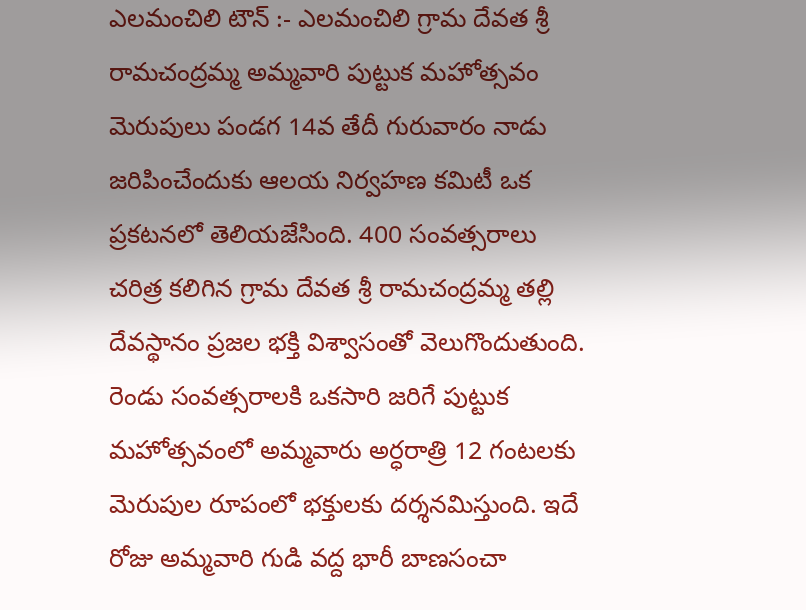ఎలమంచిలి టౌన్ :- ఎలమంచిలి గ్రామ దేవత శ్రీ రామచంద్రమ్మ అమ్మవారి పుట్టుక మహోత్సవం మెరుపులు పండగ 14వ తేదీ గురువారం నాడు జరిపించేందుకు ఆలయ నిర్వహణ కమిటీ ఒక ప్రకటనలో తెలియజేసింది. 400 సంవత్సరాలు చరిత్ర కలిగిన గ్రామ దేవత శ్రీ రామచంద్రమ్మ తల్లి దేవస్థానం ప్రజల భక్తి విశ్వాసంతో వెలుగొందుతుంది. రెండు సంవత్సరాలకి ఒకసారి జరిగే పుట్టుక మహోత్సవంలో అమ్మవారు అర్ధరాత్రి 12 గంటలకు మెరుపుల రూపంలో భక్తులకు దర్శనమిస్తుంది. ఇదే రోజు అమ్మవారి గుడి వద్ద భారీ బాణసంచా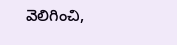వెలిగించి,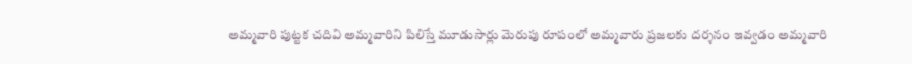అమ్మవారి పుట్టక చదివి అమ్మవారిని పిలిస్తే మూడుసార్లు మెరుపు రూపంలో అమ్మవారు ప్రజలకు దర్శనం ఇవ్వడం అమ్మవారి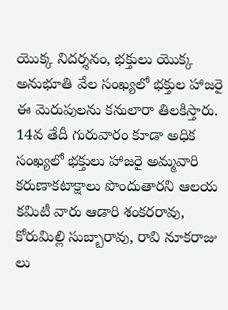యొక్క నిదర్శనం, భక్తులు యొక్క అనుభూతి వేల సంఖ్యలో భక్తుల హాజరై ఈ మెరుపులను కనులారా తిలకిస్తారు. 14వ తేదీ గురువారం కూడా అధిక సంఖ్యలో భక్తులు హాజరై అమ్మవారి కరుణాకటాక్షాలు పొందుతారని ఆలయ కమిటీ వారు ఆడారి శంకరరావు, కోరుమిల్లి సుబ్బారావు, రావి నూకరాజు లు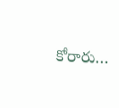కోరారు…